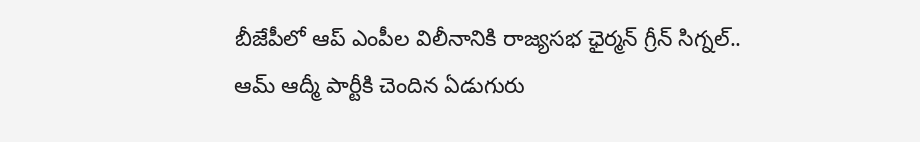బీజేపీలో ఆప్ ఎంపీల విలీనానికి రాజ్యసభ ఛైర్మన్ గ్రీన్ సిగ్నల్..
ఆమ్ ఆద్మీ పార్టీకి చెందిన ఏడుగురు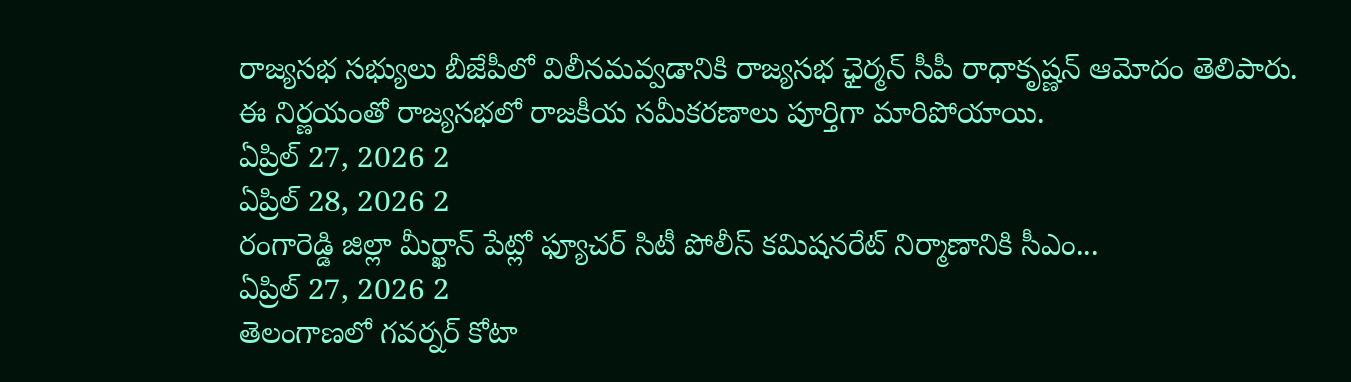రాజ్యసభ సభ్యులు బీజేపీలో విలీనమవ్వడానికి రాజ్యసభ ఛైర్మన్ సీపీ రాధాకృష్ణన్ ఆమోదం తెలిపారు. ఈ నిర్ణయంతో రాజ్యసభలో రాజకీయ సమీకరణాలు పూర్తిగా మారిపోయాయి.
ఏప్రిల్ 27, 2026 2
ఏప్రిల్ 28, 2026 2
రంగారెడ్డి జిల్లా మీర్ఖాన్ పేట్లో ఫ్యూచర్ సిటీ పోలీస్ కమిషనరేట్ నిర్మాణానికి సీఎం...
ఏప్రిల్ 27, 2026 2
తెలంగాణలో గవర్నర్ కోటా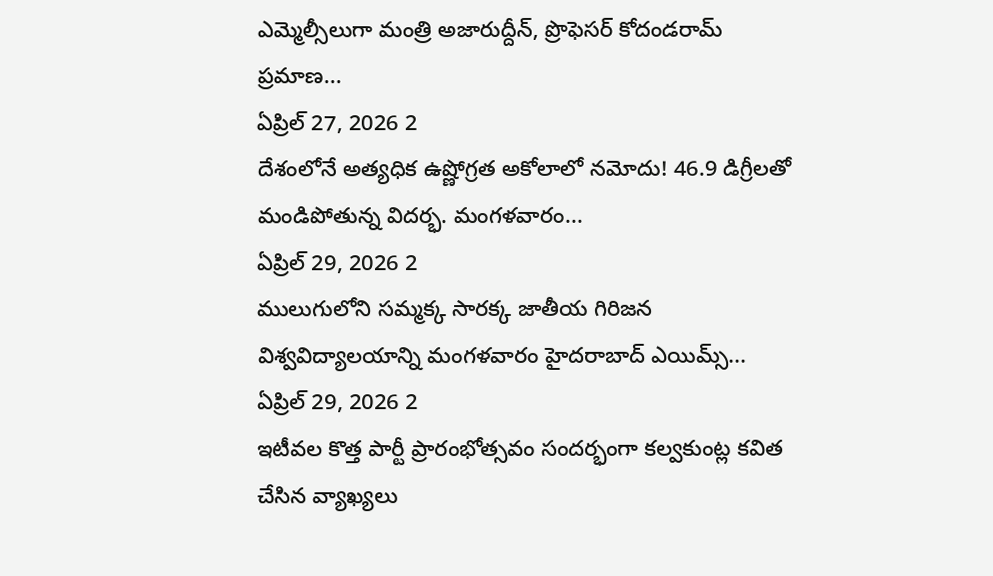ఎమ్మెల్సీలుగా మంత్రి అజారుద్దీన్, ప్రొఫెసర్ కోదండరామ్ ప్రమాణ...
ఏప్రిల్ 27, 2026 2
దేశంలోనే అత్యధిక ఉష్ణోగ్రత అకోలాలో నమోదు! 46.9 డిగ్రీలతో మండిపోతున్న విదర్భ. మంగళవారం...
ఏప్రిల్ 29, 2026 2
ములుగులోని సమ్మక్క సారక్క జాతీయ గిరిజన విశ్వవిద్యాలయాన్ని మంగళవారం హైదరాబాద్ ఎయిమ్స్...
ఏప్రిల్ 29, 2026 2
ఇటీవల కొత్త పార్టీ ప్రారంభోత్సవం సందర్భంగా కల్వకుంట్ల కవిత చేసిన వ్యాఖ్యలు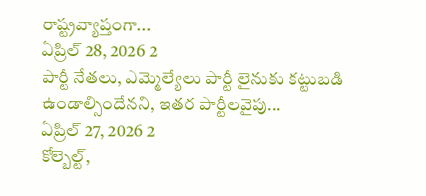రాష్ట్రవ్యాప్తంగా...
ఏప్రిల్ 28, 2026 2
పార్టీ నేతలు, ఎమ్మెల్యేలు పార్టీ లైనుకు కట్టుబడి ఉండాల్సిందేనని, ఇతర పార్టీలవైపు...
ఏప్రిల్ 27, 2026 2
కోల్బెల్ట్,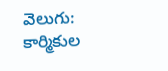వెలుగు: కార్మికుల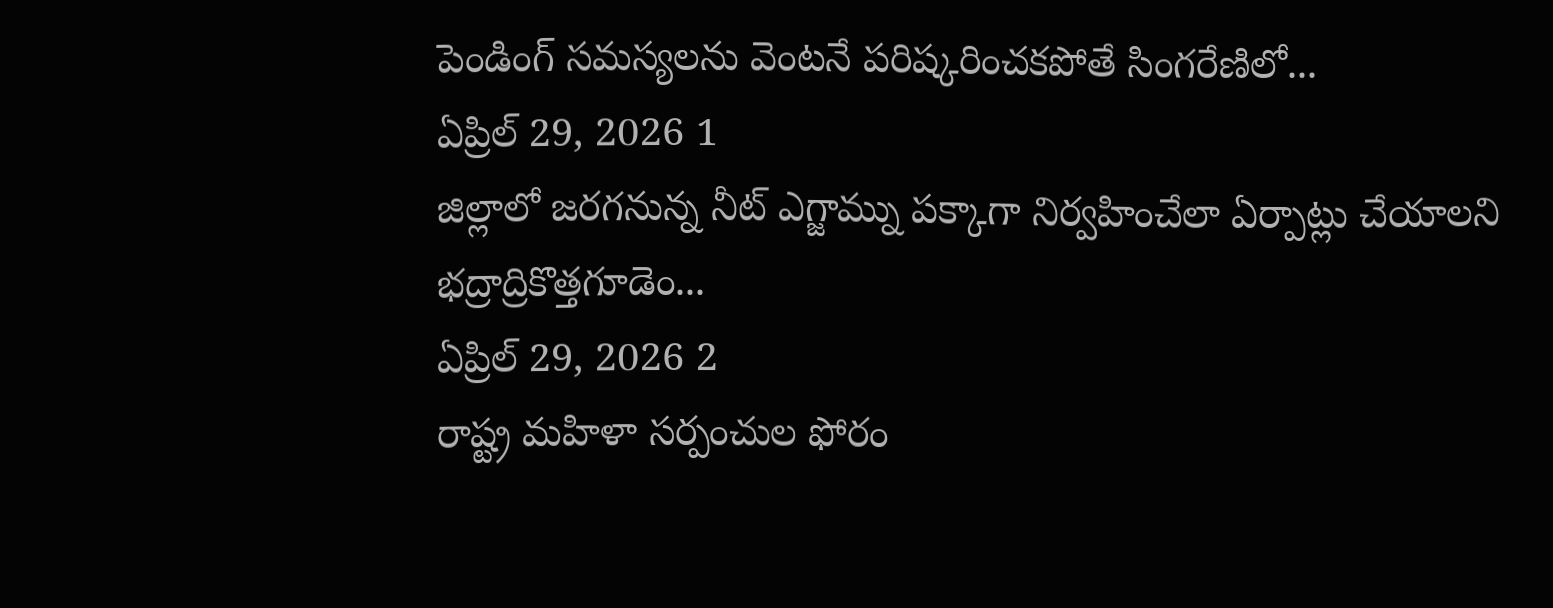పెండింగ్ సమస్యలను వెంటనే పరిష్కరించకపోతే సింగరేణిలో...
ఏప్రిల్ 29, 2026 1
జిల్లాలో జరగనున్న నీట్ ఎగ్జామ్ను పక్కాగా నిర్వహించేలా ఏర్పాట్లు చేయాలని భద్రాద్రికొత్తగూడెం...
ఏప్రిల్ 29, 2026 2
రాష్ట్ర మహిళా సర్పంచుల ఫోరం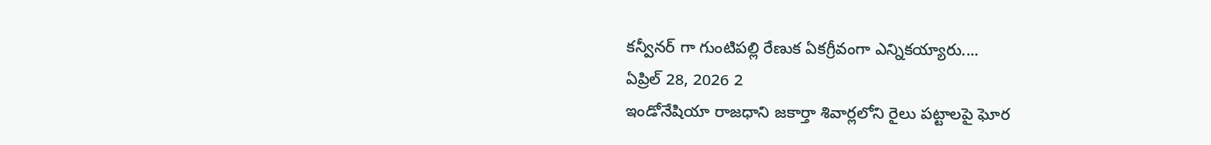కన్వీనర్ గా గుంటిపల్లి రేణుక ఏకగ్రీవంగా ఎన్నికయ్యారు....
ఏప్రిల్ 28, 2026 2
ఇండోనేషియా రాజధాని జకార్తా శివార్లలోని రైలు పట్టాలపై ఘోర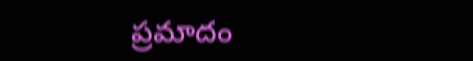ప్రమాదం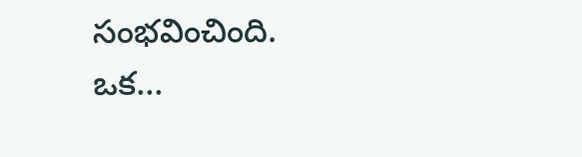సంభవించింది. ఒక...